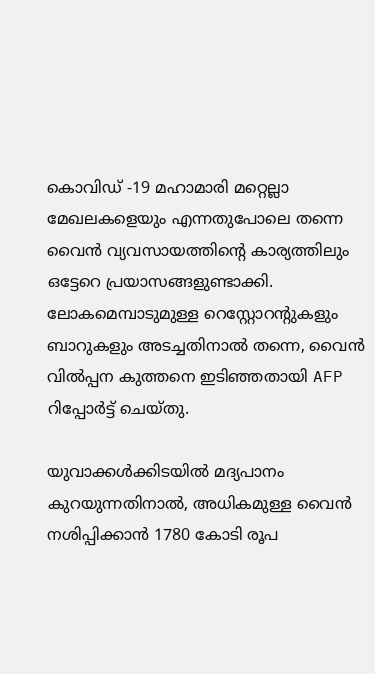കൊവിഡ് -19 മഹാമാരി മറ്റെല്ലാ മേഖലകളെയും എന്നതുപോലെ തന്നെ വൈൻ വ്യവസായത്തിന്റെ കാര്യത്തിലും ഒട്ടേറെ പ്രയാസങ്ങളുണ്ടാക്കി. ലോകമെമ്പാടുമുള്ള റെസ്റ്റോറന്റുകളും ബാറുകളും അടച്ചതിനാൽ തന്നെ, വൈൻ വിൽപ്പന കുത്തനെ ഇടിഞ്ഞതായി AFP റിപ്പോർട്ട് ചെയ്തു.

യുവാക്കൾക്കിടയിൽ മദ്യപാനം കുറയുന്നതിനാൽ, അധികമുള്ള വൈൻ നശിപ്പിക്കാൻ 1780 കോടി രൂപ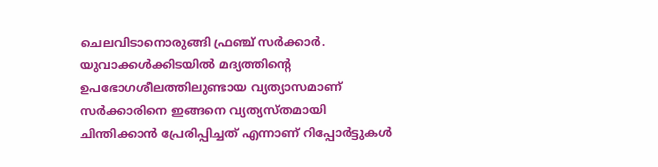ചെലവിടാനൊരുങ്ങി ഫ്രഞ്ച് സർക്കാർ. യുവാക്കൾക്കിടയിൽ മദ്യത്തിന്റെ ഉപഭോഗശീലത്തിലുണ്ടായ വ്യത്യാസമാണ് സർക്കാരിനെ ഇങ്ങനെ വ്യത്യസ്തമായി ചിന്തിക്കാൻ പ്രേരിപ്പിച്ചത് എന്നാണ് റിപ്പോർട്ടുകൾ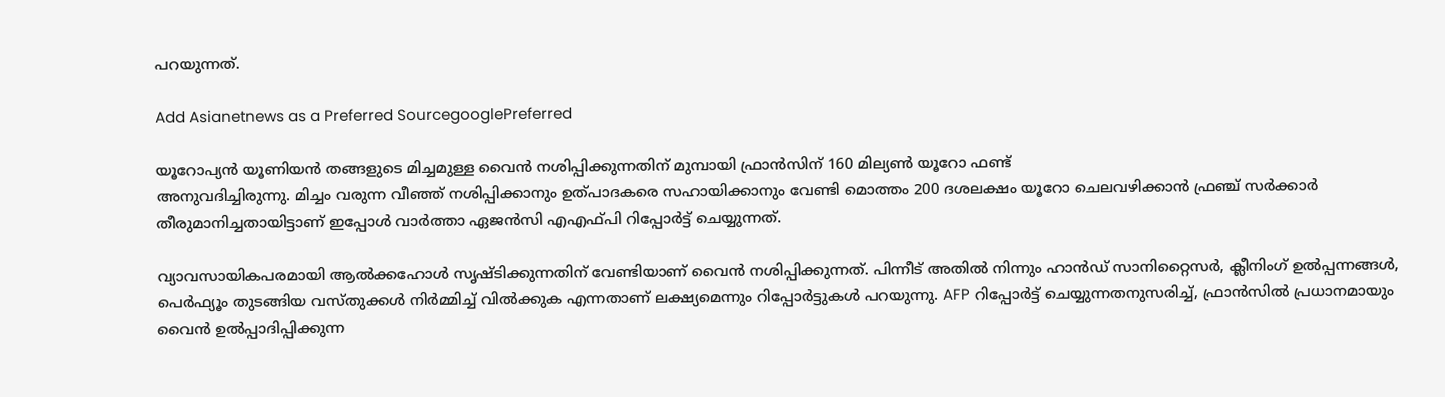പറയുന്നത്.

Add Asianetnews as a Preferred SourcegooglePreferred

യൂറോപ്യൻ യൂണിയൻ തങ്ങളുടെ മിച്ചമുള്ള വൈൻ നശിപ്പിക്കുന്നതിന് മുമ്പായി ഫ്രാൻസിന് 160 മില്യൺ യൂറോ ഫണ്ട്
അനുവദിച്ചിരുന്നു. മിച്ചം വരുന്ന വീഞ്ഞ് നശിപ്പിക്കാനും ഉത്പാദകരെ സഹായിക്കാനും വേണ്ടി മൊത്തം 200 ദശലക്ഷം യൂറോ ചെലവഴിക്കാൻ ഫ്രഞ്ച് സർക്കാർ തീരുമാനിച്ചതായിട്ടാണ് ഇപ്പോൾ വാർത്താ ഏജൻസി എഎഫ്‌പി റിപ്പോർട്ട് ചെയ്യുന്നത്.

വ്യാവസായികപരമായി ആൽക്കഹോൾ സൃഷ്ടിക്കുന്നതിന് വേണ്ടിയാണ് വൈൻ നശിപ്പിക്കുന്നത്. പിന്നീട് അതിൽ നിന്നും ഹാൻഡ് സാനിറ്റൈസർ, ക്ലീനിംഗ് ഉൽപ്പന്നങ്ങൾ, പെർഫ്യൂം തുടങ്ങിയ വസ്തുക്കൾ നിർമ്മിച്ച് വിൽക്കുക എന്നതാണ് ലക്ഷ്യമെന്നും റിപ്പോർട്ടുകൾ പറയുന്നു. AFP റിപ്പോർട്ട് ചെയ്യുന്നതനുസരിച്ച്, ഫ്രാൻസിൽ പ്രധാനമായും വൈൻ ഉൽപ്പാദിപ്പിക്കുന്ന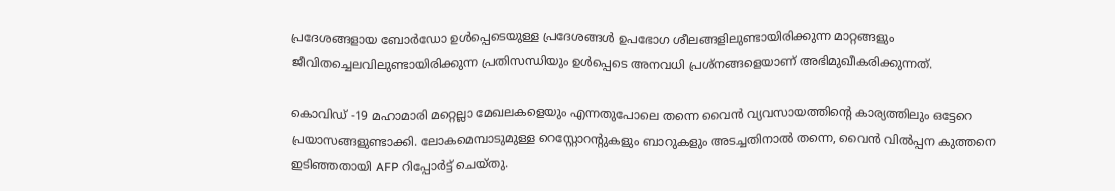പ്രദേശങ്ങളായ ബോർഡോ ഉൾപ്പെടെയുള്ള പ്രദേശങ്ങൾ ഉപഭോഗ ശീലങ്ങളിലുണ്ടായിരിക്കുന്ന മാറ്റങ്ങളും ജീവിതച്ചെലവിലുണ്ടായിരിക്കുന്ന പ്രതിസന്ധിയും ഉൾപ്പെടെ അനവധി പ്രശ്നങ്ങളെയാണ് അഭിമുഖീകരിക്കുന്നത്.

കൊവിഡ് -19 മഹാമാരി മറ്റെല്ലാ മേഖലകളെയും എന്നതുപോലെ തന്നെ വൈൻ വ്യവസായത്തിന്റെ കാര്യത്തിലും ഒട്ടേറെ പ്രയാസങ്ങളുണ്ടാക്കി. ലോകമെമ്പാടുമുള്ള റെസ്റ്റോറന്റുകളും ബാറുകളും അടച്ചതിനാൽ തന്നെ, വൈൻ വിൽപ്പന കുത്തനെ ഇടിഞ്ഞതായി AFP റിപ്പോർട്ട് ചെയ്തു.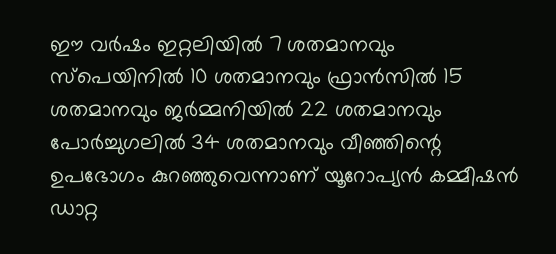ഈ വർഷം ഇറ്റലിയിൽ 7 ശതമാനവും സ്പെയിനിൽ 10 ശതമാനവും ഫ്രാൻസിൽ 15 ശതമാനവും ജർമ്മനിയിൽ 22 ശതമാനവും പോർച്ചുഗലിൽ 34 ശതമാനവും വീഞ്ഞിന്റെ ഉപഭോഗം കുറഞ്ഞുവെന്നാണ് യൂറോപ്യൻ കമ്മീഷൻ ഡാറ്റ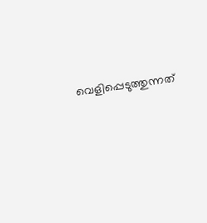വെളിപ്പെടുത്തുന്നത്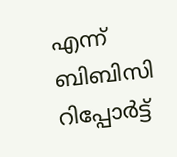എന്ന് ബിബിസി റിപ്പോർട്ട്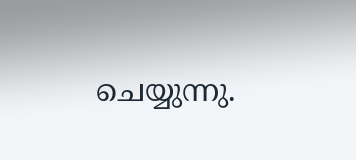ചെയ്യുന്നു.